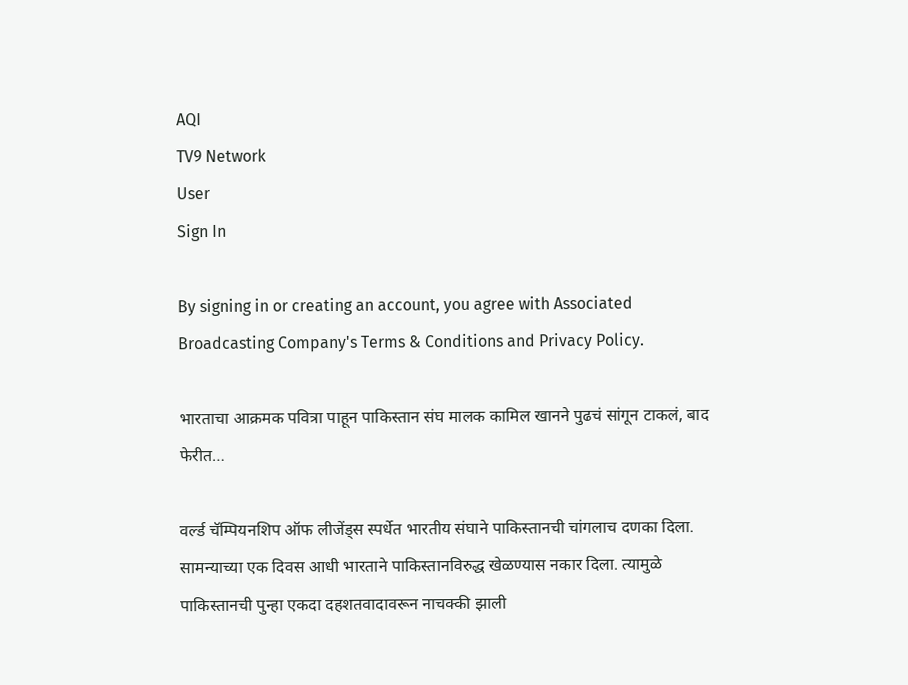AQI
TV9 Network
User
Sign In

By signing in or creating an account, you agree with Associated Broadcasting Company's Terms & Conditions and Privacy Policy.

भारताचा आक्रमक पवित्रा पाहून पाकिस्तान संघ मालक कामिल खानने पुढचं सांगून टाकलं, बाद फेरीत…

वर्ल्ड चॅम्पियनशिप ऑफ लीजेंड्स स्पर्धेत भारतीय संघाने पाकिस्तानची चांगलाच दणका दिला. सामन्याच्या एक दिवस आधी भारताने पाकिस्तानविरुद्ध खेळण्यास नकार दिला. त्यामुळे पाकिस्तानची पुन्हा एकदा दहशतवादावरून नाचक्की झाली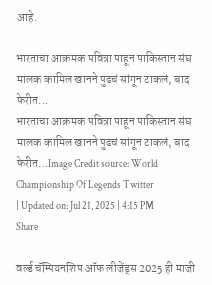आहे.

भारताचा आक्रमक पवित्रा पाहून पाकिस्तान संघ मालक कामिल खानने पुढचं सांगून टाकलं, बाद फेरीत...
भारताचा आक्रमक पवित्रा पाहून पाकिस्तान संघ मालक कामिल खानने पुढचं सांगून टाकलं, बाद फेरीत...Image Credit source: World Championship Of Legends Twitter
| Updated on: Jul 21, 2025 | 4:15 PM
Share

वर्ल्ड चॅम्पियनशिप ऑफ लीजेंड्स 2025 ही माजी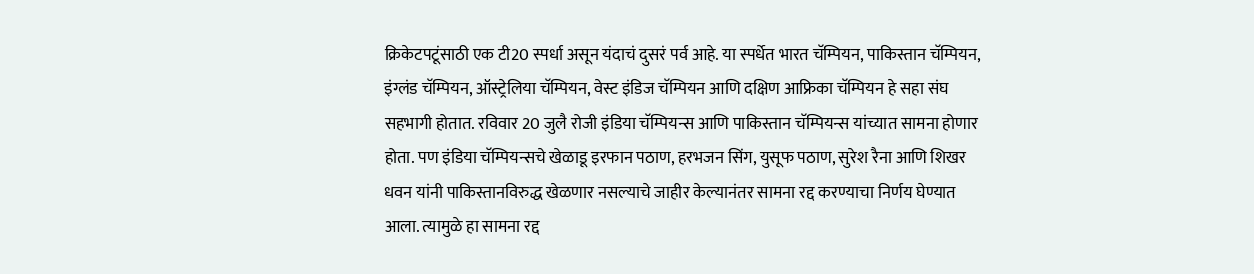क्रिकेटपटूंसाठी एक टी20 स्पर्धा असून यंदाचं दुसरं पर्व आहे. या स्पर्धेत भारत चॅम्पियन, पाकिस्तान चॅम्पियन, इंग्लंड चॅम्पियन, ऑस्ट्रेलिया चॅम्पियन, वेस्ट इंडिज चॅम्पियन आणि दक्षिण आफ्रिका चॅम्पियन हे सहा संघ सहभागी होतात. रविवार 20 जुलै रोजी इंडिया चॅम्पियन्स आणि पाकिस्तान चॅम्पियन्स यांच्यात सामना होणार होता. पण इंडिया चॅम्पियन्सचे खेळाडू इरफान पठाण, हरभजन सिंग, युसूफ पठाण, सुरेश रैना आणि शिखर धवन यांनी पाकिस्तानविरुद्ध खेळणार नसल्याचे जाहीर केल्यानंतर सामना रद्द करण्याचा निर्णय घेण्यात आला. त्यामुळे हा सामना रद्द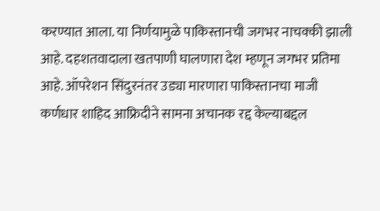करण्यात आला. या निर्णयामुळे पाकिस्तानची जगभर नाचक्की झाली आहे. दहशतवादाला खतपाणी घालणारा देश म्हणून जगभर प्रतिमा आहे. ऑपरेशन सिंदुरनंतर उड्या मारणारा पाकिस्तानचा माजी कर्णधार शाहिद आफ्रिदीने सामना अचानक रद्द केल्याबद्दल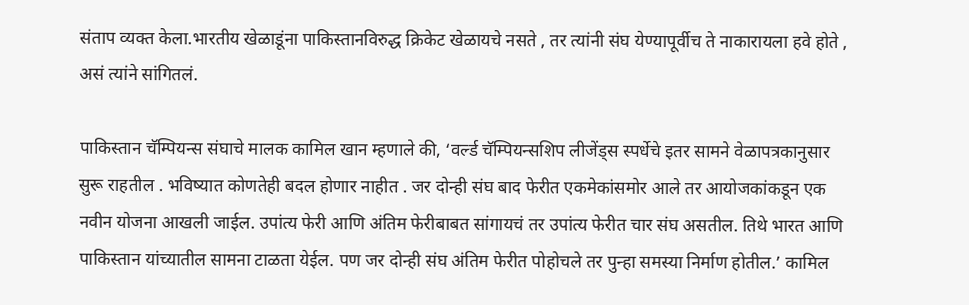संताप व्यक्त केला.भारतीय खेळाडूंना पाकिस्तानविरुद्ध क्रिकेट खेळायचे नसते , तर त्यांनी संघ येण्यापूर्वीच ते नाकारायला हवे होते , असं त्यांने सांगितलं.

पाकिस्तान चॅम्पियन्स संघाचे मालक कामिल खान म्हणाले की, ‘वर्ल्ड चॅम्पियन्सशिप लीजेंड्स स्पर्धेचे इतर सामने वेळापत्रकानुसार सुरू राहतील . भविष्यात कोणतेही बदल होणार नाहीत . जर दोन्ही संघ बाद फेरीत एकमेकांसमोर आले तर आयोजकांकडून एक नवीन योजना आखली जाईल. उपांत्य फेरी आणि अंतिम फेरीबाबत सांगायचं तर उपांत्य फेरीत चार संघ असतील. तिथे भारत आणि पाकिस्तान यांच्यातील सामना टाळता येईल. पण जर दोन्ही संघ अंतिम फेरीत पोहोचले तर पुन्हा समस्या निर्माण होतील.’ कामिल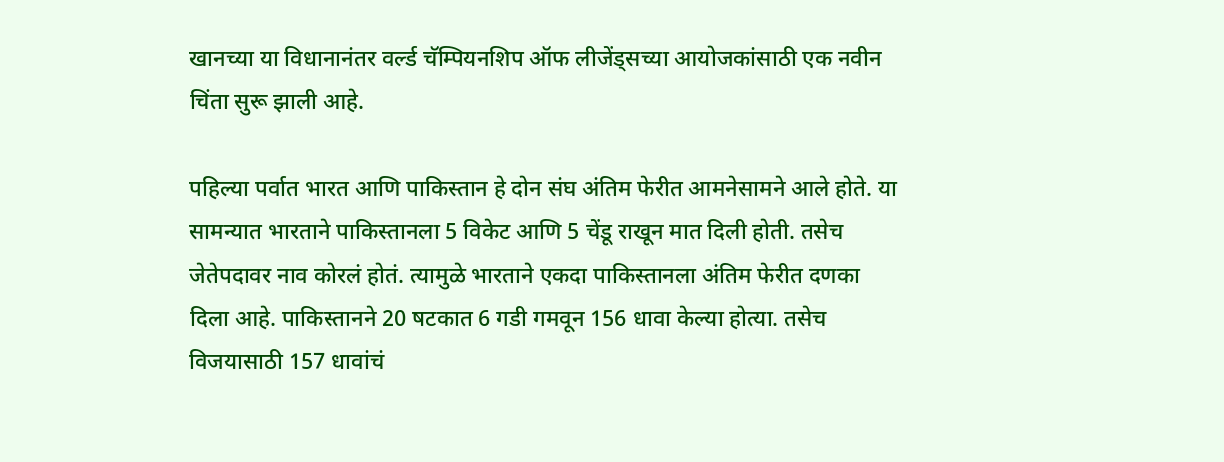खानच्या या विधानानंतर वर्ल्ड चॅम्पियनशिप ऑफ लीजेंड्सच्या आयोजकांसाठी एक नवीन चिंता सुरू झाली आहे.

पहिल्या पर्वात भारत आणि पाकिस्तान हे दोन संघ अंतिम फेरीत आमनेसामने आले होते. या सामन्यात भारताने पाकिस्तानला 5 विकेट आणि 5 चेंडू राखून मात दिली होती. तसेच जेतेपदावर नाव कोरलं होतं. त्यामुळे भारताने एकदा पाकिस्तानला अंतिम फेरीत दणका दिला आहे. पाकिस्तानने 20 षटकात 6 गडी गमवून 156 धावा केल्या होत्या. तसेच विजयासाठी 157 धावांचं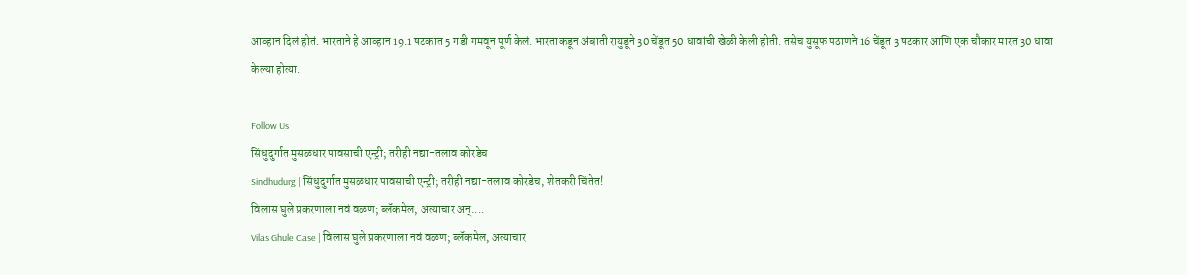आव्हान दिलं होतं. भारताने हे आव्हान 19.1 षटकात 5 गडी गमवून पूर्ण केलं. भारताकडून अंबाती रायुडूने 30 चेंडूत 50 धावांची खेळी केली होती. तसेच युसूफ पठाणने 16 चेंडूत 3 षटकार आणि एक चौकार मारत 30 धावा केल्या होत्या.

Follow Us
सिंधुदुर्गात मुसळधार पावसाची एन्ट्री; तरीही नद्या-तलाव कोरडेच
Sindhudurg | सिंधुदुर्गात मुसळधार पावसाची एन्ट्री; तरीही नद्या-तलाव कोरडेच, शेतकरी चिंतेत!
विलास घुले प्रकरणाला नवं वळण; ब्लॅकमेल, अत्याचार अन्....
Vilas Ghule Case | विलास घुले प्रकरणाला नवं वळण; ब्लॅकमेल, अत्याचार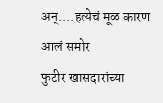अन्....हत्येचं मूळ कारण आलं समोर
फुटीर खासदारांच्या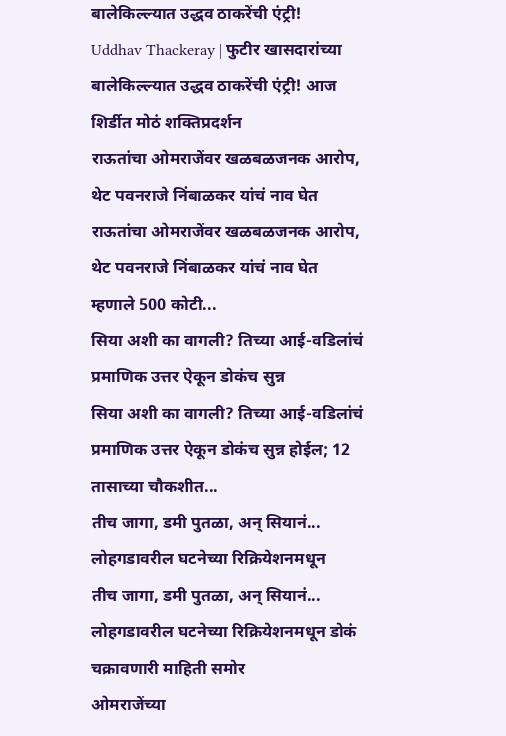बालेकिल्ल्यात उद्धव ठाकरेंची एंट्री!
Uddhav Thackeray | फुटीर खासदारांच्या बालेकिल्ल्यात उद्धव ठाकरेंची एंट्री! आज शिर्डीत मोठं शक्तिप्रदर्शन
राऊतांचा ओमराजेंवर खळबळजनक आरोप, थेट पवनराजे निंबाळकर यांचं नाव घेत
राऊतांचा ओमराजेंवर खळबळजनक आरोप, थेट पवनराजे निंबाळकर यांचं नाव घेत म्हणाले 500 कोटी...
सिया अशी का वागली? तिच्या आई-वडिलांचं प्रमाणिक उत्तर ऐकून डोकंच सुन्न
सिया अशी का वागली? तिच्या आई-वडिलांचं प्रमाणिक उत्तर ऐकून डोकंच सुन्न होईल; 12 तासाच्या चौकशीत...
तीच जागा, डमी पुतळा, अन् सियानं... लोहगडावरील घटनेच्या रिक्रियेशनमधून
तीच जागा, डमी पुतळा, अन् सियानं... लोहगडावरील घटनेच्या रिक्रियेशनमधून डोकं चक्रावणारी माहिती समोर
ओमराजेंच्या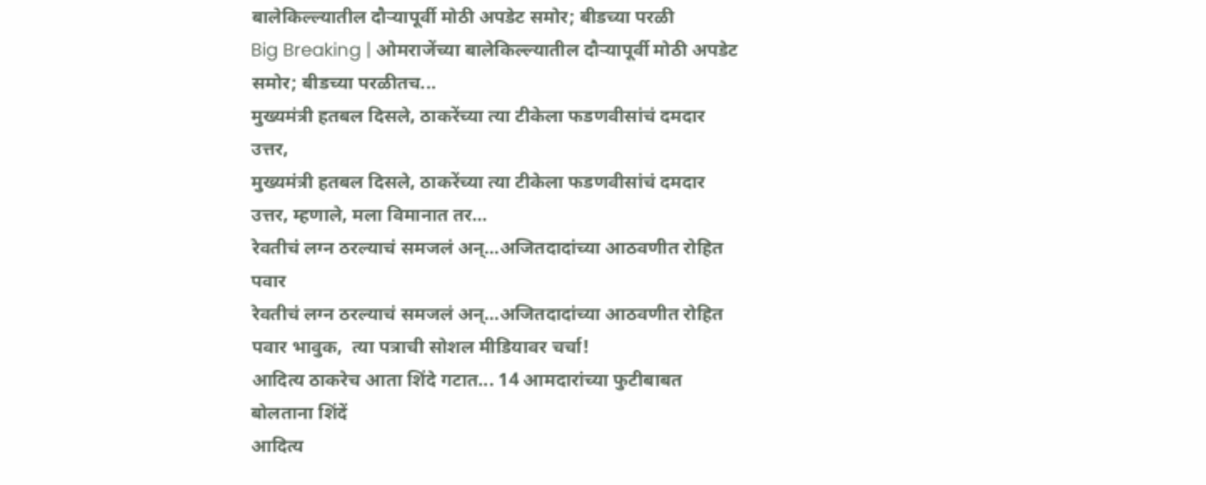बालेकिल्ल्यातील दौऱ्यापूर्वी मोठी अपडेट समोर; बीडच्या परळी
Big Breaking | ओमराजेंच्या बालेकिल्ल्यातील दौऱ्यापूर्वी मोठी अपडेट समोर; बीडच्या परळीतच...
मुख्यमंत्री हतबल दिसले, ठाकरेंच्या त्या टीकेला फडणवीसांचं दमदार उत्तर,
मुख्यमंत्री हतबल दिसले, ठाकरेंच्या त्या टीकेला फडणवीसांचं दमदार उत्तर, म्हणाले, मला विमानात तर...
रेवतीचं लग्न ठरल्याचं समजलं अन्...अजितदादांच्या आठवणीत रोहित पवार
रेवतीचं लग्न ठरल्याचं समजलं अन्...अजितदादांच्या आठवणीत रोहित पवार भावुक,  त्या पत्राची सोशल मीडियावर चर्चा!
आदित्य ठाकरेच आता शिंदे गटात... 14 आमदारांच्या फुटीबाबत बोलताना शिंदें
आदित्य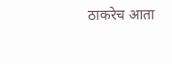ठाकरेच आता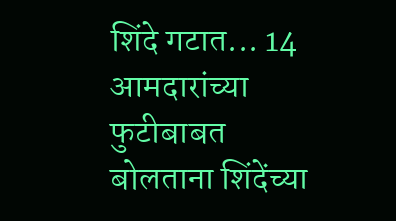शिंदे गटात... 14 आमदारांच्या फुटीबाबत बोलताना शिंदेंच्या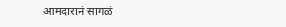आमदारानं सागळं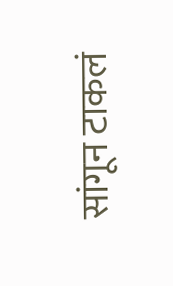सांगून टाकलं